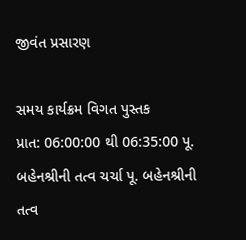જીવંત પ્રસારણ

સમય કાર્યક્રમ વિગત પુસ્તક
પ્રાત: 06:00:00 થી 06:35:00 પૂ. બહેનશ્રીની તત્વ ચર્ચા પૂ. બહેનશ્રીની તત્વ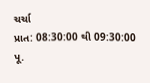ચર્ચા
પ્રાત: 08:30:00 થી 09:30:00 પૂ.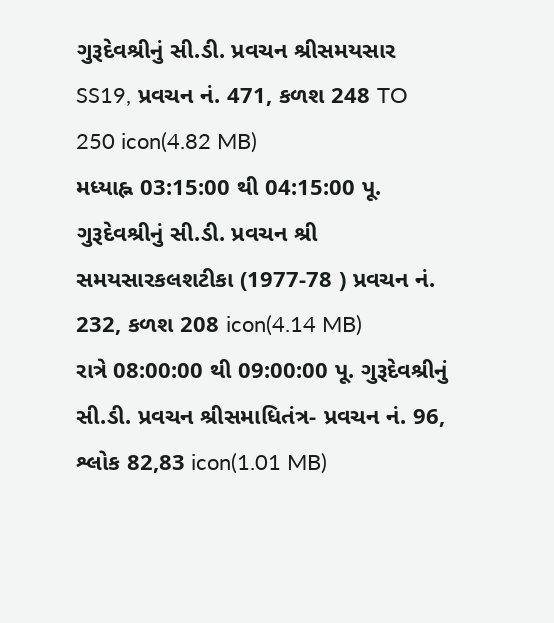ગુરૂદેવશ્રીનું સી.ડી. પ્રવચન શ્રીસમયસાર SS19, પ્રવચન નં. 471, કળશ 248 TO 250 icon(4.82 MB)
મધ્યાહ્ન 03:15:00 થી 04:15:00 પૂ. ગુરૂદેવશ્રીનું સી.ડી. પ્રવચન શ્રી સમયસારકલશટીકા (1977-78 ) પ્રવચન નં. 232, કળશ 208 icon(4.14 MB)
રાત્રે 08:00:00 થી 09:00:00 પૂ. ગુરૂદેવશ્રીનું સી.ડી. પ્રવચન શ્રીસમાધિતંત્ર- પ્રવચન નં. 96, શ્લોક 82,83 icon(1.01 MB)